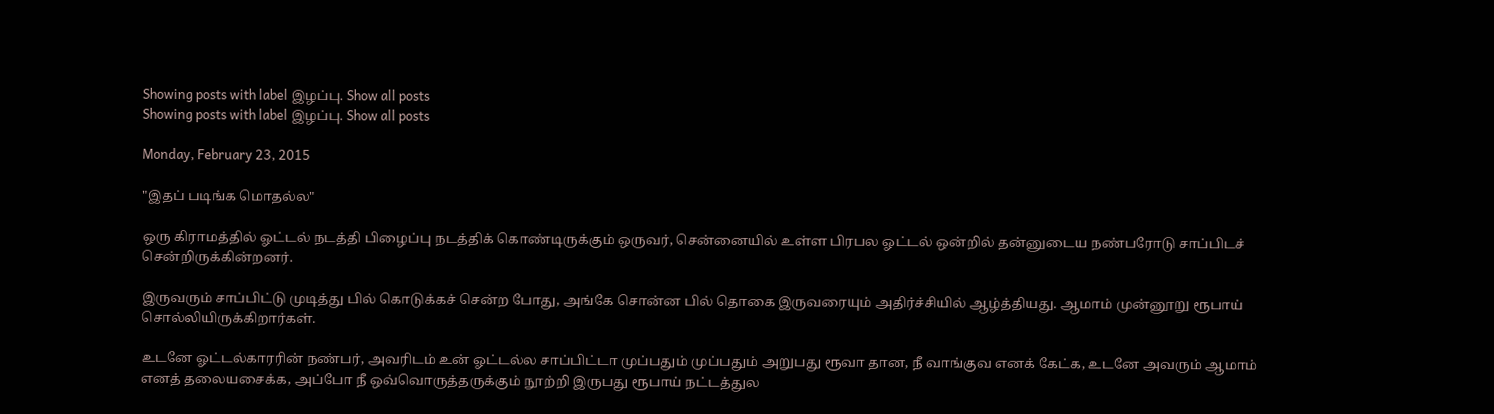Showing posts with label இழப்பு. Show all posts
Showing posts with label இழப்பு. Show all posts

Monday, February 23, 2015

"இதப் படிங்க மொதல்ல"

ஒரு கிராமத்தில் ஓட்டல் நடத்தி பிழைப்பு நடத்திக் கொண்டிருக்கும் ஒருவர், சென்னையில் உள்ள பிரபல ஓட்டல் ஒன்றில் தன்னுடைய நண்பரோடு சாப்பிடச் சென்றிருக்கின்றனர்.

இருவரும் சாப்பிட்டு முடித்து பில் கொடுக்கச் சென்ற போது, அங்கே சொன்ன பில் தொகை இருவரையும் அதிர்ச்சியில் ஆழ்த்தியது. ஆமாம் முன்னூறு ரூபாய் சொல்லியிருக்கிறார்கள்.

உடனே ஓட்டல்காரரின் நண்பர், அவரிடம் உன் ஓட்டல்ல சாப்பிட்டா முப்பதும் முப்பதும் அறுபது ரூவா தான, நீ வாங்குவ எனக் கேட்க, உடனே அவரும் ஆமாம் எனத் தலையசைக்க, அப்போ நீ ஒவ்வொருத்தருக்கும் நூற்றி இருபது ரூபாய் நட்டத்துல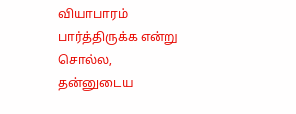வியாபாரம் பார்த்திருக்க என்று சொல்ல, தன்னுடைய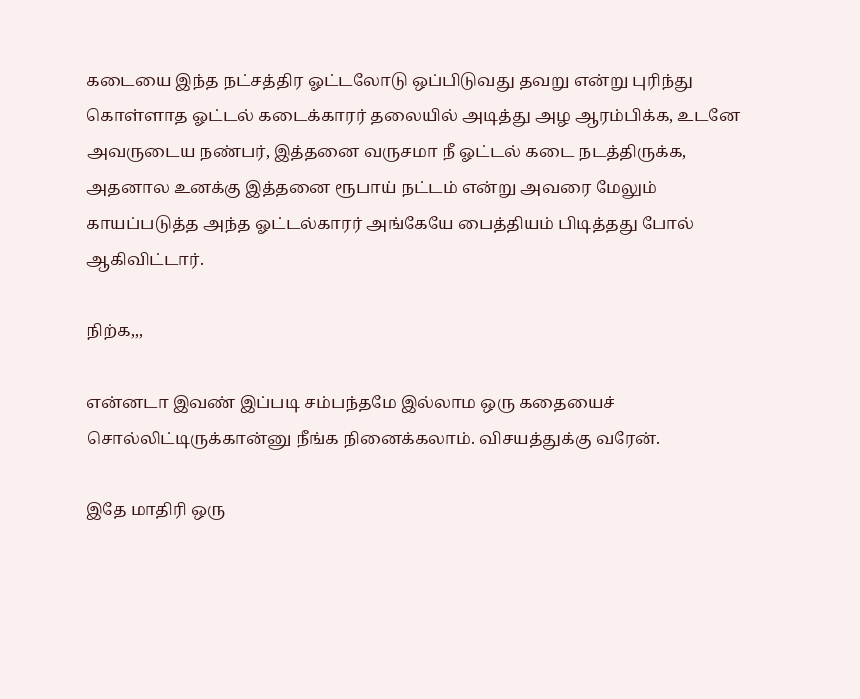கடையை இந்த நட்சத்திர ஓட்டலோடு ஒப்பிடுவது தவறு என்று புரிந்து கொள்ளாத ஓட்டல் கடைக்காரர் தலையில் அடித்து அழ ஆரம்பிக்க, உடனே அவருடைய நண்பர், இத்தனை வருசமா நீ ஓட்டல் கடை நடத்திருக்க, அதனால உனக்கு இத்தனை ரூபாய் நட்டம் என்று அவரை மேலும் காயப்படுத்த அந்த ஓட்டல்காரர் அங்கேயே பைத்தியம் பிடித்தது போல் ஆகிவிட்டார்.

நிற்க,,,

என்னடா இவண் இப்படி சம்பந்தமே இல்லாம ஒரு கதையைச் சொல்லிட்டிருக்கான்னு நீங்க நினைக்கலாம். விசயத்துக்கு வரேன்.

இதே மாதிரி ஒரு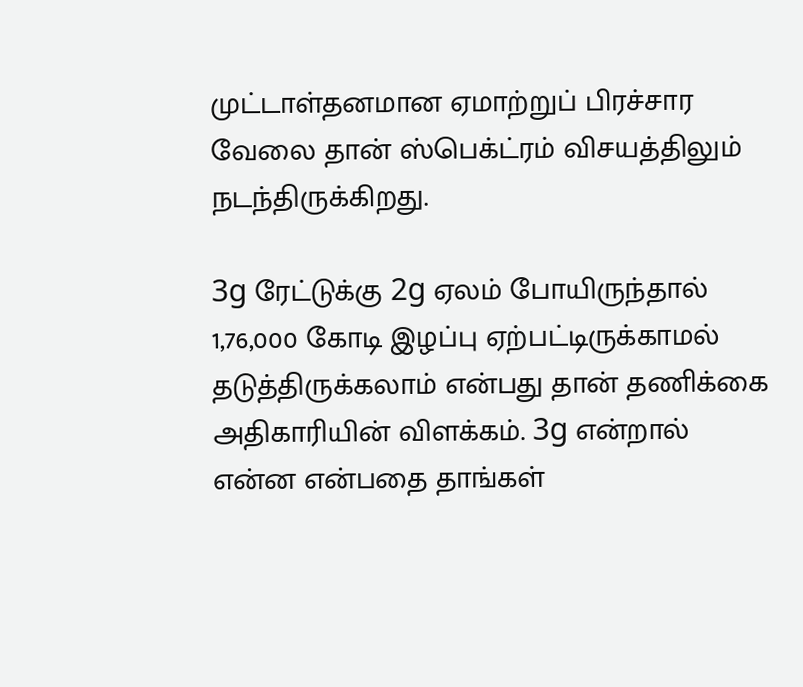முட்டாள்தனமான ஏமாற்றுப் பிரச்சார வேலை தான் ஸ்பெக்ட்ரம் விசயத்திலும் நடந்திருக்கிறது.

3g ரேட்டுக்கு 2g ஏலம் போயிருந்தால் 1,76,000 கோடி இழப்பு ஏற்பட்டிருக்காமல் தடுத்திருக்கலாம் என்பது தான் தணிக்கை அதிகாரியின் விளக்கம். 3g என்றால் என்ன என்பதை தாங்கள்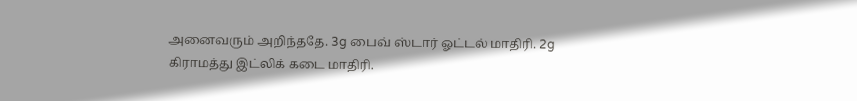அனைவரும் அறிந்ததே. 3g பைவ் ஸ்டார் ஓட்டல் மாதிரி. 2g கிராமத்து இட்லிக் கடை மாதிரி.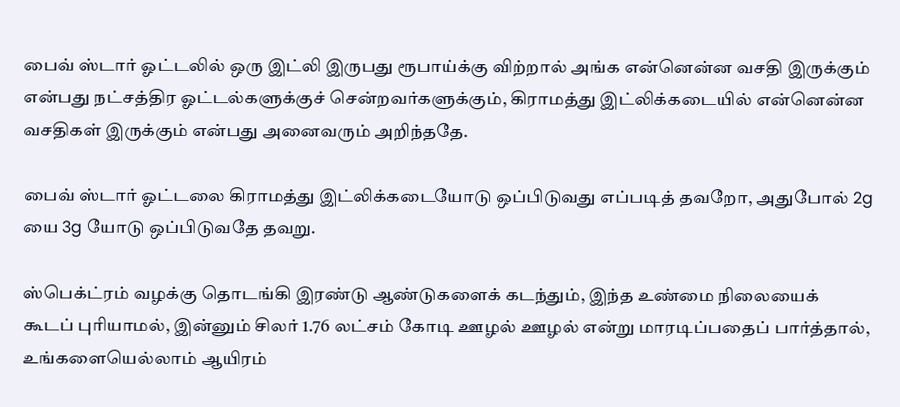பைவ் ஸ்டார் ஓட்டலில் ஒரு இட்லி இருபது ரூபாய்க்கு விற்றால் அங்க என்னென்ன வசதி இருக்கும் என்பது நட்சத்திர ஓட்டல்களுக்குச் சென்றவர்களுக்கும், கிராமத்து இட்லிக்கடையில் என்னென்ன வசதிகள் இருக்கும் என்பது அனைவரும் அறிந்ததே.

பைவ் ஸ்டார் ஓட்டலை கிராமத்து இட்லிக்கடையோடு ஒப்பிடுவது எப்படித் தவறோ, அதுபோல் 2g யை 3g யோடு ஒப்பிடுவதே தவறு.

ஸ்பெக்ட்ரம் வழக்கு தொடங்கி இரண்டு ஆண்டுகளைக் கடந்தும், இந்த உண்மை நிலையைக் கூடப் புரியாமல், இன்னும் சிலர் 1.76 லட்சம் கோடி ஊழல் ஊழல் என்று மாரடிப்பதைப் பார்த்தால், உங்களையெல்லாம் ஆயிரம்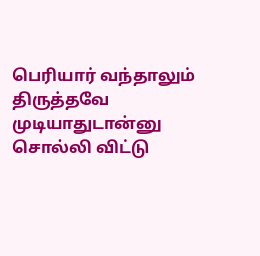பெரியார் வந்தாலும் திருத்தவே முடியாதுடான்னு சொல்லி விட்டு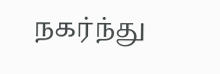நகர்ந்து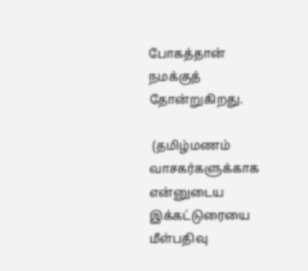போகத்தான் நமக்குத் தோன்றுகிறது.

 (தமிழ்மணம் வாசகர்களுக்காக என்னுடைய இக்கட்டுரையை மீள்பதிவு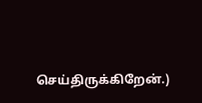செய்திருக்கிறேன்.)